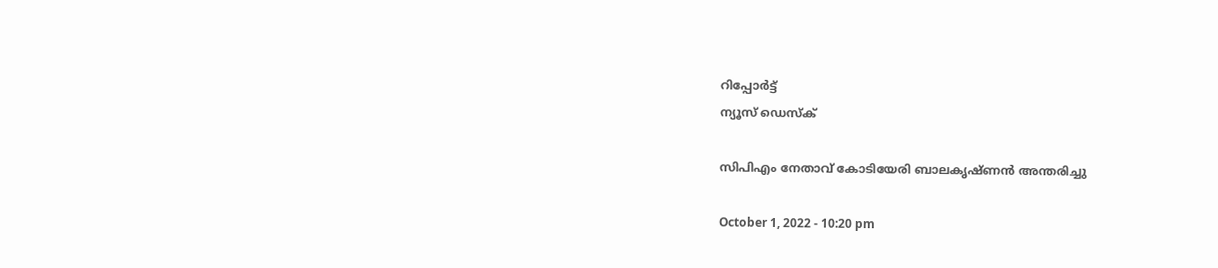റിപ്പോര്‍ട്ട്
ന്യൂസ് ഡെസ്ക്

സിപിഎം നേതാവ് കോടിയേരി ബാലകൃഷ്ണൻ അന്തരിച്ചു

October 1, 2022 - 10:20 pm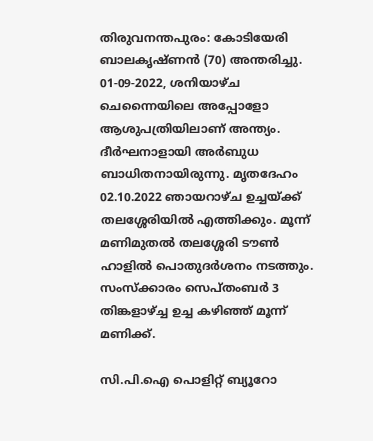തിരുവനന്തപുരം: കോടിയേരി ബാലകൃഷ്ണൻ (70) അന്തരിച്ചു. 01-09-2022, ശനിയാഴ്ച ചെന്നൈയിലെ അപ്പോളോ ആശുപത്രിയിലാണ് അന്ത്യം. ദീർഘനാളായി അർബുധ ബാധിതനായിരുന്നു. മൃതദേഹം 02.10.2022 ഞായറാഴ്ച ഉച്ചയ്ക്ക് തലശ്ശേരിയിൽ എത്തിക്കും. മൂന്ന് മണിമുതൽ തലശ്ശേരി ടൗൺ ഹാളിൽ പൊതുദർശനം നടത്തും. സംസ്ക്കാരം സെപ്തംബർ 3 തിങ്കളാഴ്ച്ച ഉച്ച കഴിഞ്ഞ് മൂന്ന് മണിക്ക്.

സി.പി.ഐ പൊളിറ്റ് ബ്യൂറോ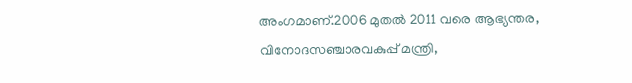അംഗമാണ്.2006 മുതല്‍ 2011 വരെ ആഭ്യന്തര, വിനോദസഞ്ചാരവകുപ്പ് മന്ത്രി,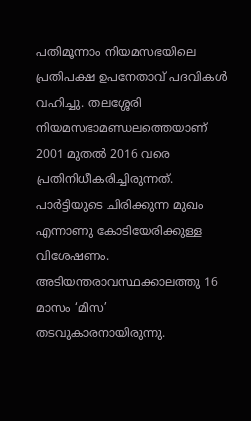പതിമൂന്നാം നിയമസഭയിലെ പ്രതിപക്ഷ ഉപനേതാവ് പദവികള്‍ വഹിച്ചു. തലശ്ശേരി നിയമസഭാമണ്ഡലത്തെയാണ് 2001 മുതല്‍ 2016 വരെ പ്രതിനിധീകരിച്ചിരുന്നത്. പാര്‍ട്ടിയുടെ ചിരിക്കുന്ന മുഖം എന്നാണു കോടിയേരിക്കുള്ള വിശേഷണം. അടിയന്തരാവസ്ഥക്കാലത്തു 16 മാസം ‘മിസ’ തടവുകാരനായിരുന്നു.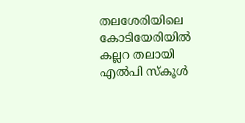തലശേരിയിലെ കോടിയേരിയില്‍ കല്ലറ തലായി എല്‍പി സ്‌കൂള്‍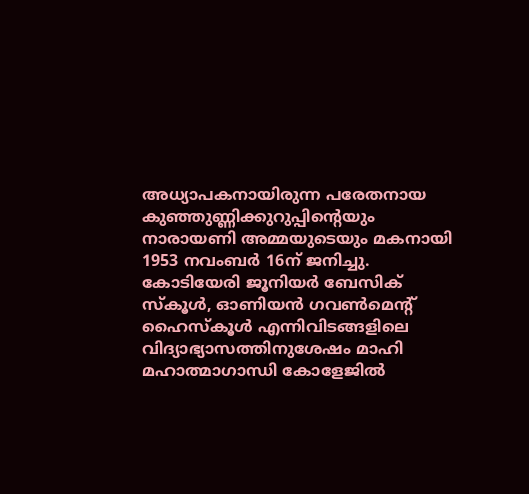അധ്യാപകനായിരുന്ന പരേതനായ കുഞ്ഞുണ്ണിക്കുറുപ്പിന്റെയും നാരായണി അമ്മയുടെയും മകനായി 1953 നവംബര്‍ 16ന് ജനിച്ചു. കോടിയേരി ജൂനിയര്‍ ബേസിക് സ്‌കൂള്‍, ഓണിയന്‍ ഗവണ്‍മെന്റ് ഹൈസ്‌കൂള്‍ എന്നിവിടങ്ങളിലെ വിദ്യാഭ്യാസത്തിനുശേഷം മാഹി മഹാത്മാഗാന്ധി കോളേജില്‍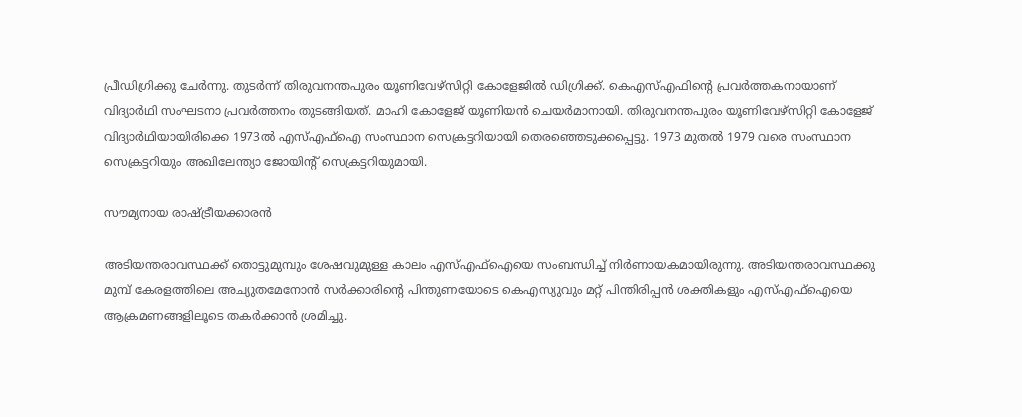പ്രീഡിഗ്രിക്കു ചേര്‍ന്നു. തുടര്‍ന്ന് തിരുവനന്തപുരം യൂണിവേഴ്‌സിറ്റി കോളേജില്‍ ഡിഗ്രിക്ക്. കെഎസ്എഫിന്റെ പ്രവര്‍ത്തകനായാണ് വിദ്യാര്‍ഥി സംഘടനാ പ്രവര്‍ത്തനം തുടങ്ങിയത്. മാഹി കോളേജ് യൂണിയന്‍ ചെയര്‍മാനായി. തിരുവനന്തപുരം യൂണിവേഴ്‌സിറ്റി കോളേജ് വിദ്യാര്‍ഥിയായിരിക്കെ 1973ല്‍ എസ്എഫ്ഐ സംസ്ഥാന സെക്രട്ടറിയായി തെരഞ്ഞെടുക്കപ്പെട്ടു. 1973 മുതല്‍ 1979 വരെ സംസ്ഥാന സെക്രട്ടറിയും അഖിലേന്ത്യാ ജോയിന്റ് സെക്രട്ടറിയുമായി.

സൗമ്യനായ രാഷ്ട്രീയക്കാരൻ

അടിയന്തരാവസ്ഥക്ക് തൊട്ടുമുമ്പും ശേഷവുമുള്ള കാലം എസ്എഫ്ഐയെ സംബന്ധിച്ച് നിര്‍ണായകമായിരുന്നു. അടിയന്തരാവസ്ഥക്കു മുമ്പ് കേരളത്തിലെ അച്യുതമേനോന്‍ സര്‍ക്കാരിന്റെ പിന്തുണയോടെ കെഎസ്യുവും മറ്റ് പിന്തിരിപ്പന്‍ ശക്തികളും എസ്എഫ്ഐയെ ആക്രമണങ്ങളിലൂടെ തകര്‍ക്കാന്‍ ശ്രമിച്ചു.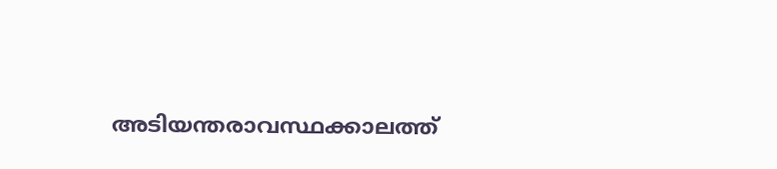അടിയന്തരാവസ്ഥക്കാലത്ത്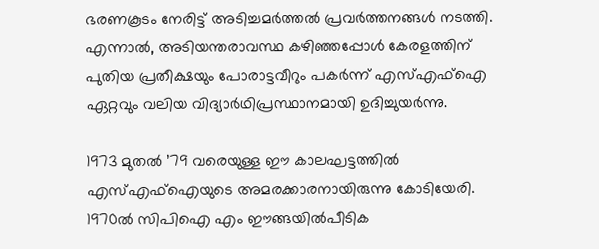ഭരണകൂടം നേരിട്ട് അടിച്ചമര്‍ത്തല്‍ പ്രവര്‍ത്തനങ്ങള്‍ നടത്തി. എന്നാല്‍, അടിയന്തരാവസ്ഥ കഴിഞ്ഞപ്പോള്‍ കേരളത്തിന് പുതിയ പ്രതീക്ഷയും പോരാട്ടവീറും പകര്‍ന്ന് എസ്എഫ്ഐ ഏറ്റവും വലിയ വിദ്യാര്‍ഥിപ്രസ്ഥാനമായി ഉദിച്ചുയര്‍ന്നു.

1973 മുതല്‍ ’79 വരെയുള്ള ഈ കാലഘട്ടത്തില്‍ എസ്എഫ്ഐയുടെ അമരക്കാരനായിരുന്നു കോടിയേരി. 1970ല്‍ സിപിഐ എം ഈങ്ങയില്‍പീടിക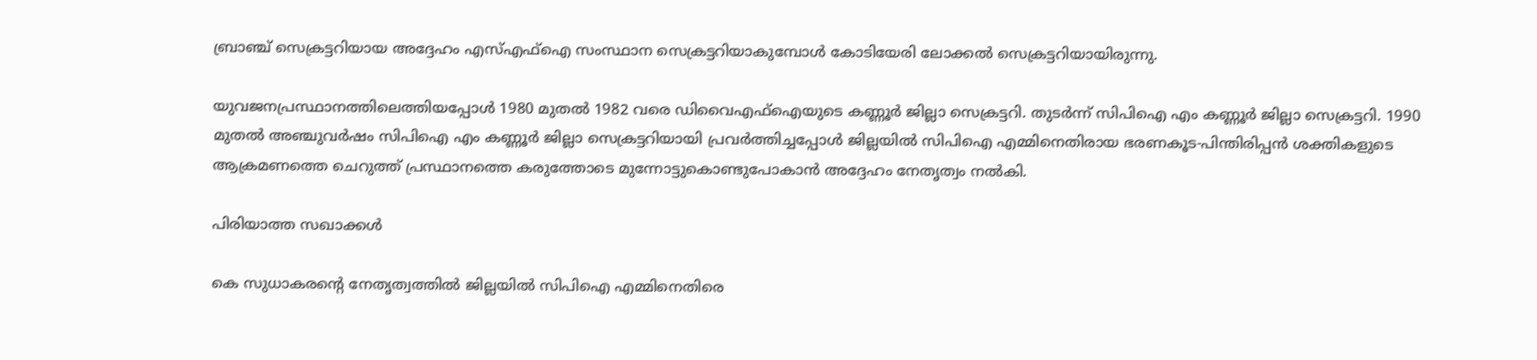ബ്രാഞ്ച് സെക്രട്ടറിയായ അദ്ദേഹം എസ്എഫ്ഐ സംസ്ഥാന സെക്രട്ടറിയാകുമ്പോള്‍ കോടിയേരി ലോക്കല്‍ സെക്രട്ടറിയായിരുന്നു.

യുവജനപ്രസ്ഥാനത്തിലെത്തിയപ്പോള്‍ 1980 മുതല്‍ 1982 വരെ ഡിവൈഎഫ്ഐയുടെ കണ്ണൂര്‍ ജില്ലാ സെക്രട്ടറി. തുടര്‍ന്ന് സിപിഐ എം കണ്ണൂര്‍ ജില്ലാ സെക്രട്ടറി. 1990 മുതല്‍ അഞ്ചുവര്‍ഷം സിപിഐ എം കണ്ണൂര്‍ ജില്ലാ സെക്രട്ടറിയായി പ്രവര്‍ത്തിച്ചപ്പോള്‍ ജില്ലയില്‍ സിപിഐ എമ്മിനെതിരായ ഭരണകൂട-പിന്തിരിപ്പന്‍ ശക്തികളുടെ ആക്രമണത്തെ ചെറുത്ത് പ്രസ്ഥാനത്തെ കരുത്തോടെ മുന്നോട്ടുകൊണ്ടുപോകാന്‍ അദ്ദേഹം നേതൃത്വം നല്‍കി.

പിരിയാത്ത സഖാക്കൾ

കെ സുധാകരന്റെ നേതൃത്വത്തില്‍ ജില്ലയില്‍ സിപിഐ എമ്മിനെതിരെ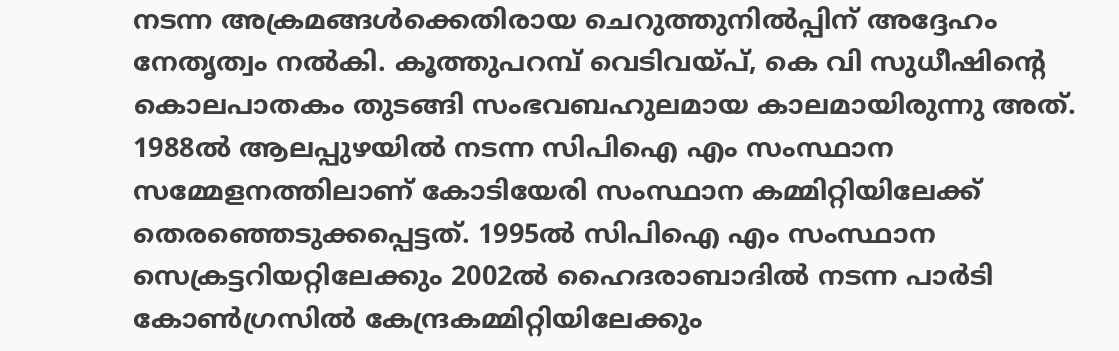നടന്ന അക്രമങ്ങള്‍ക്കെതിരായ ചെറുത്തുനില്‍പ്പിന് അദ്ദേഹം നേതൃത്വം നല്‍കി. കൂത്തുപറമ്പ് വെടിവയ്പ്, കെ വി സുധീഷിന്റെ കൊലപാതകം തുടങ്ങി സംഭവബഹുലമായ കാലമായിരുന്നു അത്. 1988ല്‍ ആലപ്പുഴയില്‍ നടന്ന സിപിഐ എം സംസ്ഥാന സമ്മേളനത്തിലാണ് കോടിയേരി സംസ്ഥാന കമ്മിറ്റിയിലേക്ക് തെരഞ്ഞെടുക്കപ്പെട്ടത്. 1995ല്‍ സിപിഐ എം സംസ്ഥാന സെക്രട്ടറിയറ്റിലേക്കും 2002ല്‍ ഹൈദരാബാദില്‍ നടന്ന പാര്‍ടി കോണ്‍ഗ്രസില്‍ കേന്ദ്രകമ്മിറ്റിയിലേക്കും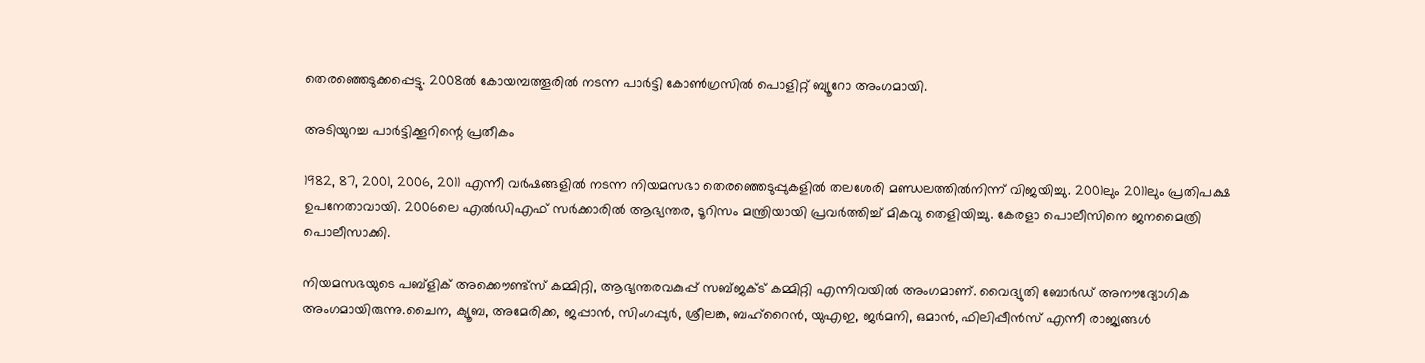തെരഞ്ഞെടുക്കപ്പെട്ടു. 2008ല്‍ കോയമ്പത്തൂരില്‍ നടന്ന പാര്‍ട്ടി കോണ്‍ഗ്രസില്‍ പൊളിറ്റ് ബ്യൂറോ അംഗമായി.

അടിയുറച്ച പാർട്ടിക്കൂറിന്റെ പ്രതീകം

1982, 87, 2001, 2006, 2011 എന്നീ വര്‍ഷങ്ങളില്‍ നടന്ന നിയമസഭാ തെരഞ്ഞെടുപ്പുകളില്‍ തലശേരി മണ്ഡലത്തില്‍നിന്ന് വിജയിച്ചു. 2001ലും 2011ലും പ്രതിപക്ഷ ഉപനേതാവായി. 2006ലെ എല്‍ഡിഎഫ് സര്‍ക്കാരില്‍ ആഭ്യന്തര, ടൂറിസം മന്ത്രിയായി പ്രവര്‍ത്തിച്ച് മികവു തെളിയിച്ചു. കേരളാ പൊലീസിനെ ജനമൈത്രി പൊലീസാക്കി.

നിയമസഭയുടെ പബ്ളിക് അക്കൌണ്ട്സ് കമ്മിറ്റി, ആഭ്യന്തരവകുപ്പ് സബ്ജക്ട് കമ്മിറ്റി എന്നിവയില്‍ അംഗമാണ്. വൈദ്യുതി ബോര്‍ഡ് അനൗദ്യോഗിക അംഗമായിരുന്നു.ചൈന, ക്യൂബ, അമേരിക്ക, ജപ്പാന്‍, സിംഗപ്പുര്‍, ശ്രീലങ്ക, ബഹ്റൈന്‍, യുഎഇ, ജര്‍മനി, ഒമാന്‍, ഫിലിപ്പീന്‍സ് എന്നീ രാജ്യങ്ങള്‍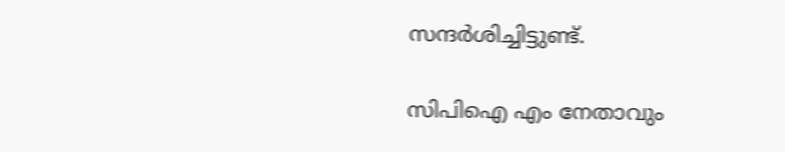സന്ദര്‍ശിച്ചിട്ടുണ്ട്.

സിപിഐ എം നേതാവും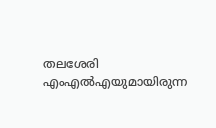തലശേരി എംഎല്‍എയുമായിരുന്ന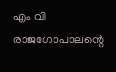എം വി രാജഗോപാലന്റെ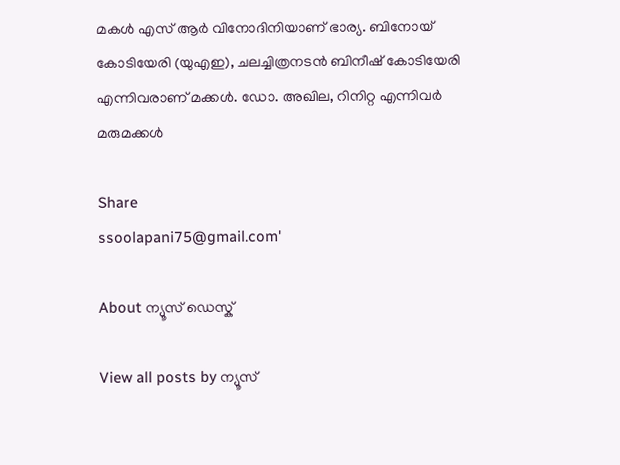മകള്‍ എസ് ആര്‍ വിനോദിനിയാണ് ഭാര്യ. ബിനോയ് കോടിയേരി (യുഎഇ), ചലച്ചിത്രനടന്‍ ബിനീഷ് കോടിയേരി എന്നിവരാണ് മക്കള്‍. ഡോ. അഖില, റിനിറ്റ എന്നിവര്‍ മരുമക്കള്‍

Share
ssoolapani75@gmail.com'

About ന്യൂസ് ഡെസ്ക്

View all posts by ന്യൂസ്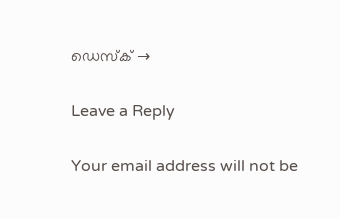ഡെസ്ക് →

Leave a Reply

Your email address will not be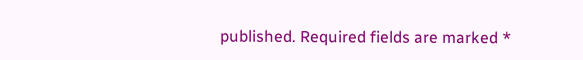published. Required fields are marked *